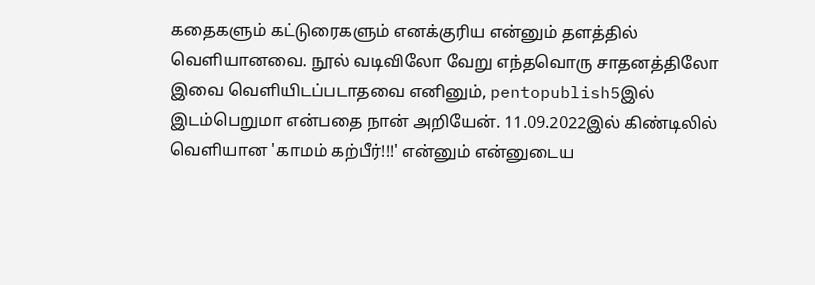கதைகளும் கட்டுரைகளும் எனக்குரிய என்னும் தளத்தில் வெளியானவை. நூல் வடிவிலோ வேறு எந்தவொரு சாதனத்திலோ இவை வெளியிடப்படாதவை எனினும், pentopublish5இல் இடம்பெறுமா என்பதை நான் அறியேன். 11.09.2022இல் கிண்டிலில் வெளியான 'காமம் கற்பீர்!!!' என்னும் என்னுடைய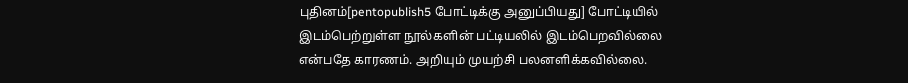புதினம்[pentopublish5 போட்டிக்கு அனுப்பியது] போட்டியில் இடம்பெற்றுள்ள நூல்களின் பட்டியலில் இடம்பெறவில்லை என்பதே காரணம். அறியும் முயற்சி பலனளிக்கவில்லை.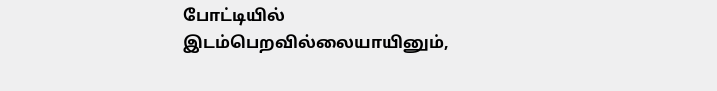போட்டியில் இடம்பெறவில்லையாயினும்,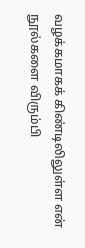வழக்கமாகக் கிண்டிலிலுள்ள என் நூல்களை விரும்பி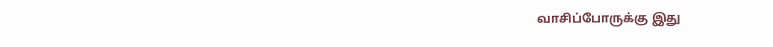வாசிப்போருக்கு இது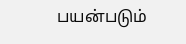பயன்படும்